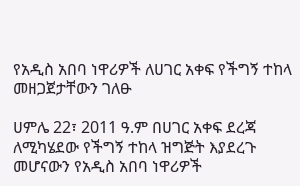የአዲስ አበባ ነዋሪዎች ለሀገር አቀፍ የችግኝ ተከላ መዘጋጀታቸውን ገለፁ

ሀምሌ 22፣ 2011 ዓ.ም በሀገር አቀፍ ደረጃ ለሚካሄደው የችግኝ ተከላ ዝግጅት እያደረጉ መሆናውን የአዲስ አበባ ነዋሪዎች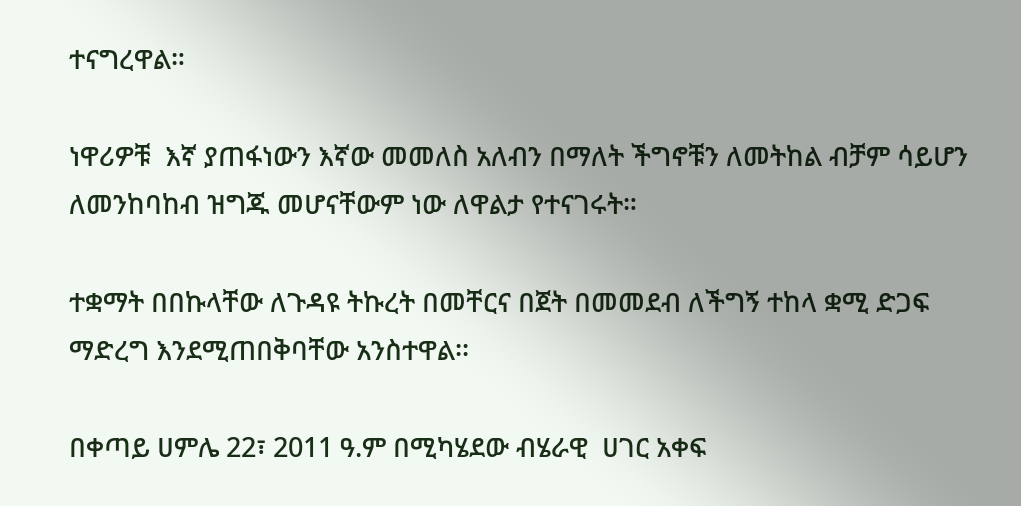ተናግረዋል።

ነዋሪዎቹ  እኛ ያጠፋነውን እኛው መመለስ አለብን በማለት ችግኖቹን ለመትከል ብቻም ሳይሆን ለመንከባከብ ዝግጁ መሆናቸውም ነው ለዋልታ የተናገሩት።

ተቋማት በበኩላቸው ለጉዳዩ ትኩረት በመቸርና በጀት በመመደብ ለችግኝ ተከላ ቋሚ ድጋፍ ማድረግ እንደሚጠበቅባቸው አንስተዋል፡፡

በቀጣይ ሀምሌ 22፣ 2011 ዓ.ም በሚካሄደው ብሄራዊ  ሀገር አቀፍ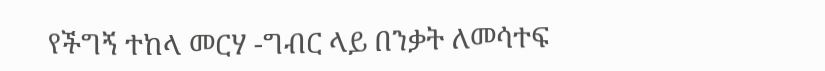የችግኝ ተከላ መርሃ -ግብር ላይ በንቃት ለመሳተፍ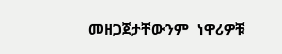መዘጋጀታቸውንም  ነዋሪዎቹ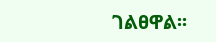ገልፀዋል፡፡